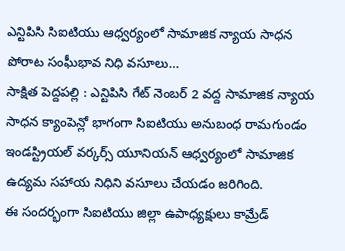ఎన్టిపిసి సిఐటియు ఆధ్వర్యంలో సామాజిక న్యాయ సాధన పోరాట సంఘీభావ నిధి వసూలు…
సాక్షిత పెద్దపల్లి : ఎన్టిపిసి గేట్ నెంబర్ 2 వద్ద సామాజిక న్యాయ సాధన క్యాంపెన్లో భాగంగా సిఐటియు అనుబంధ రామగుండం ఇండస్ట్రియల్ వర్కర్స్ యూనియన్ ఆధ్వర్యంలో సామాజిక ఉద్యమ సహాయ నిధిని వసూలు చేయడం జరిగింది.
ఈ సందర్భంగా సిఐటియు జిల్లా ఉపాధ్యక్షులు కామ్రేడ్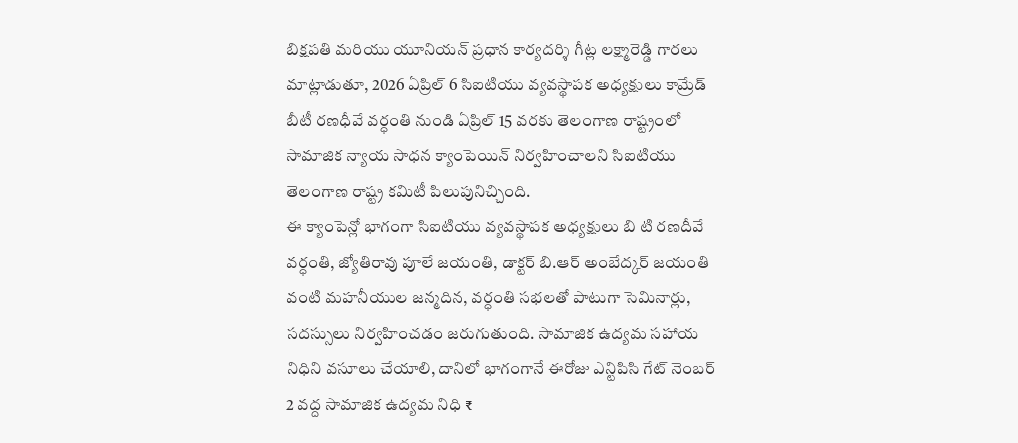బిక్షపతి మరియు యూనియన్ ప్రధాన కార్యదర్శి గీట్ల లక్ష్మారెడ్డి గారలు మాట్లాడుతూ, 2026 ఏప్రిల్ 6 సిఐటియు వ్యవస్థాపక అధ్యక్షులు కామ్రేడ్ బీటీ రణధీవే వర్ధంతి నుండి ఏప్రిల్ 15 వరకు తెలంగాణ రాష్ట్రంలో సామాజిక న్యాయ సాధన క్యాంపెయిన్ నిర్వహించాలని సిఐటియు తెలంగాణ రాష్ట్ర కమిటీ పిలుపునిచ్చింది.
ఈ క్యాంపెన్లో భాగంగా సిఐటియు వ్యవస్థాపక అధ్యక్షులు బి టి రణదీవే వర్ధంతి, జ్యోతిరావు పూలే జయంతి, డాక్టర్ బి.ఆర్ అంబేద్కర్ జయంతి వంటి మహనీయుల జన్మదిన, వర్ధంతి సభలతో పాటుగా సెమినార్లు, సదస్సులు నిర్వహించడం జరుగుతుంది. సామాజిక ఉద్యమ సహాయ నిధిని వసూలు చేయాలి, దానిలో భాగంగానే ఈరోజు ఎన్టిపిసి గేట్ నెంబర్ 2 వద్ద సామాజిక ఉద్యమ నిధి ₹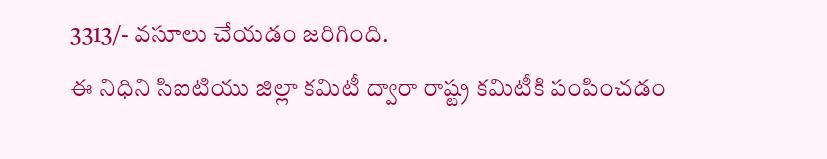3313/- వసూలు చేయడం జరిగింది.
ఈ నిధిని సిఐటియు జిల్లా కమిటీ ద్వారా రాష్ట్ర కమిటీకి పంపించడం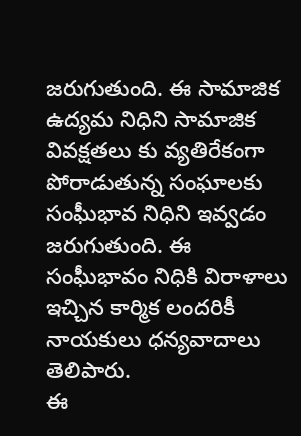జరుగుతుంది. ఈ సామాజిక ఉద్యమ నిధిని సామాజిక వివక్షతలు కు వ్యతిరేకంగా పోరాడుతున్న సంఘాలకు సంఘీభావ నిధిని ఇవ్వడం జరుగుతుంది. ఈ సంఘీభావం నిధికి విరాళాలు ఇచ్చిన కార్మిక లందరికీ నాయకులు ధన్యవాదాలు తెలిపారు.
ఈ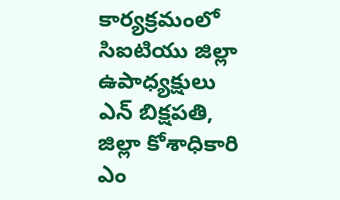కార్యక్రమంలో సిఐటియు జిల్లా ఉపాధ్యక్షులు ఎన్ బిక్షపతి, జిల్లా కోశాధికారి ఎం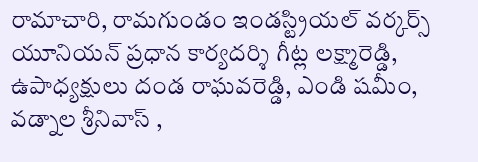రామాచారి, రామగుండం ఇండస్ట్రియల్ వర్కర్స్ యూనియన్ ప్రధాన కార్యదర్శి గీట్ల లక్ష్మారెడ్డి, ఉపాధ్యక్షులు దండ రాఘవరెడ్డి, ఎండి షమీం, వడ్నాల శ్రీనివాస్ ,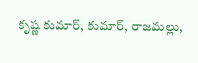కృష్ణ కుమార్, కుమార్, రాజమల్లు,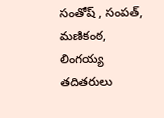సంతోష్ , సంపత్, మణికంఠ, లింగయ్య తదితరులు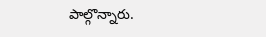పాల్గొన్నారు.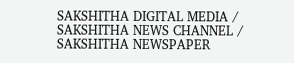SAKSHITHA DIGITAL MEDIA / SAKSHITHA NEWS CHANNEL / SAKSHITHA NEWSPAPER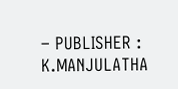– PUBLISHER : K.MANJULATHA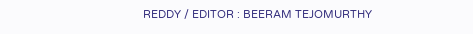REDDY / EDITOR : BEERAM TEJOMURTHY